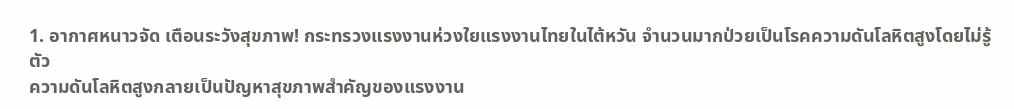1. อากาศหนาวจัด เตือนระวังสุขภาพ! กระทรวงแรงงานห่วงใยแรงงานไทยในไต้หวัน จำนวนมากป่วยเป็นโรคความดันโลหิตสูงโดยไม่รู้ตัว
ความดันโลหิตสูงกลายเป็นปัญหาสุขภาพสำคัญของแรงงาน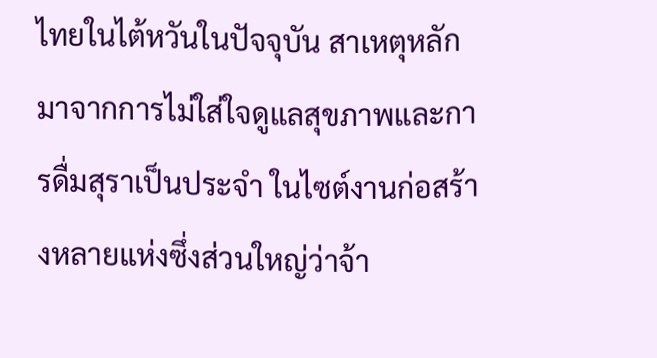ไทยในไต้หวันในปัจจุบัน สาเหตุหลักมาจากการไม่ใส่ใจดูแลสุขภาพและการดื่มสุราเป็นประจำ ในไซต์งานก่อสร้างหลายแห่งซึ่งส่วนใหญ่ว่าจ้า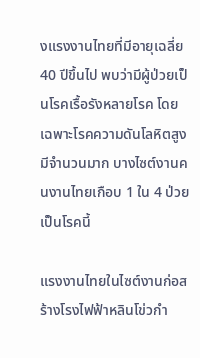งแรงงานไทยที่มีอายุเฉลี่ย 40 ปีขึ้นไป พบว่ามีผู้ป่วยเป็นโรคเรื้อรังหลายโรค โดยเฉพาะโรคความดันโลหิตสูงมีจำนวนมาก บางไซต์งานคนงานไทยเกือบ 1 ใน 4 ป่วยเป็นโรคนี้

แรงงานไทยในไซต์งานก่อสร้างโรงไฟฟ้าหลินโข่วกำ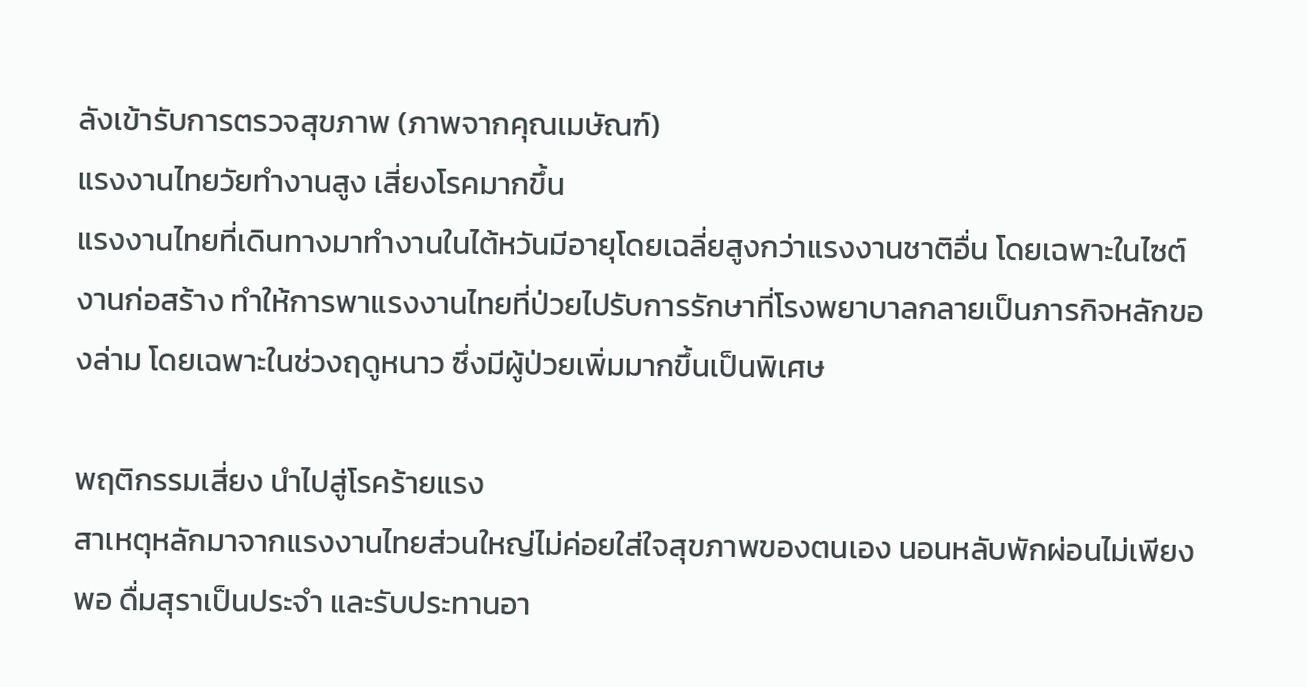ลังเข้ารับการตรวจสุขภาพ (ภาพจากคุณเมษัณฑ์)
แรงงานไทยวัยทำงานสูง เสี่ยงโรคมากขึ้น
แรงงานไทยที่เดินทางมาทำงานในไต้หวันมีอายุโดยเฉลี่ยสูงกว่าแรงงานชาติอื่น โดยเฉพาะในไซต์งานก่อสร้าง ทำให้การพาแรงงานไทยที่ป่วยไปรับการรักษาที่โรงพยาบาลกลายเป็นภารกิจหลักของล่าม โดยเฉพาะในช่วงฤดูหนาว ซึ่งมีผู้ป่วยเพิ่มมากขึ้นเป็นพิเศษ

พฤติกรรมเสี่ยง นำไปสู่โรคร้ายแรง
สาเหตุหลักมาจากแรงงานไทยส่วนใหญ่ไม่ค่อยใส่ใจสุขภาพของตนเอง นอนหลับพักผ่อนไม่เพียงพอ ดื่มสุราเป็นประจำ และรับประทานอา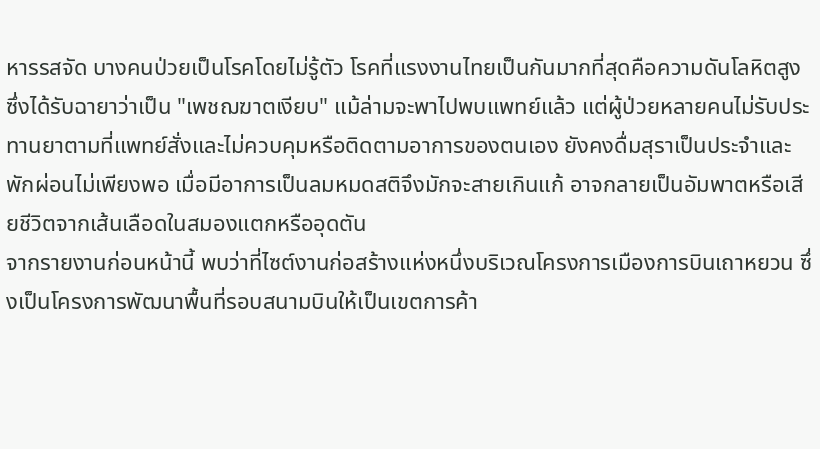หารรสจัด บางคนป่วยเป็นโรคโดยไม่รู้ตัว โรคที่แรงงานไทยเป็นกันมากที่สุดคือความดันโลหิตสูง ซึ่งได้รับฉายาว่าเป็น "เพชฌฆาตเงียบ" แม้ล่ามจะพาไปพบแพทย์แล้ว แต่ผู้ป่วยหลายคนไม่รับประทานยาตามที่แพทย์สั่งและไม่ควบคุมหรือติดตามอาการของตนเอง ยังคงดื่มสุราเป็นประจำและพักผ่อนไม่เพียงพอ เมื่อมีอาการเป็นลมหมดสติจึงมักจะสายเกินแก้ อาจกลายเป็นอัมพาตหรือเสียชีวิตจากเส้นเลือดในสมองแตกหรืออุดตัน
จากรายงานก่อนหน้านี้ พบว่าที่ไซต์งานก่อสร้างแห่งหนึ่งบริเวณโครงการเมืองการบินเถาหยวน ซึ่งเป็นโครงการพัฒนาพื้นที่รอบสนามบินให้เป็นเขตการค้า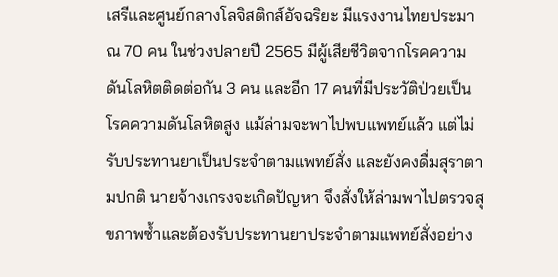เสรีและศูนย์กลางโลจิสติกส์อัจฉริยะ มีแรงงานไทยประมาณ 70 คน ในช่วงปลายปี 2565 มีผู้เสียชีวิตจากโรคความดันโลหิตติดต่อกัน 3 คน และอีก 17 คนที่มีประวัติป่วยเป็นโรคความดันโลหิตสูง แม้ล่ามจะพาไปพบแพทย์แล้ว แต่ไม่รับประทานยาเป็นประจำตามแพทย์สั่ง และยังคงดื่มสุราตามปกติ นายจ้างเกรงจะเกิดปัญหา จึงสั่งให้ล่ามพาไปตรวจสุขภาพซ้ำและต้องรับประทานยาประจำตามแพทย์สั่งอย่าง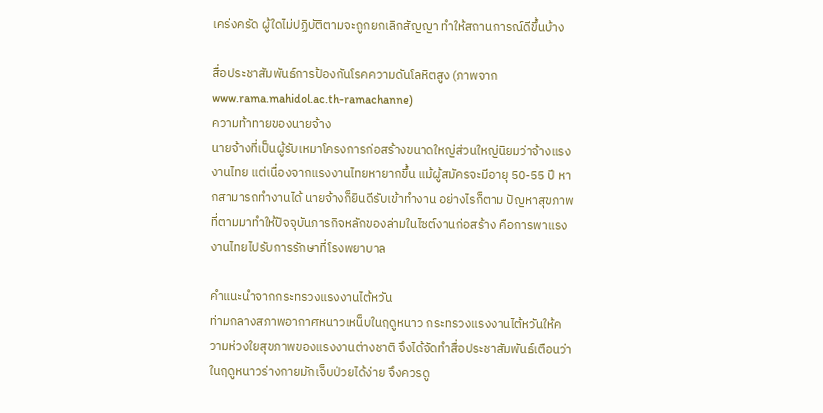เคร่งครัด ผู้ใดไม่ปฏิบัติตามจะถูกยกเลิกสัญญา ทำให้สถานการณ์ดีขึ้นบ้าง

สื่อประชาสัมพันธ์การป้องกันโรคความดันโลหิตสูง (ภาพจาก www.rama.mahidol.ac.th-ramachanne)
ความท้าทายของนายจ้าง
นายจ้างที่เป็นผู้รับเหมาโครงการก่อสร้างขนาดใหญ่ส่วนใหญ่นิยมว่าจ้างแรงงานไทย แต่เนื่องจากแรงงานไทยหายากขึ้น แม้ผู้สมัครจะมีอายุ 50-55 ปี หากสามารถทำงานได้ นายจ้างก็ยินดีรับเข้าทำงาน อย่างไรก็ตาม ปัญหาสุขภาพที่ตามมาทำให้ปัจจุบันภารกิจหลักของล่ามในไซต์งานก่อสร้าง คือการพาแรงงานไทยไปรับการรักษาที่โรงพยาบาล

คำแนะนำจากกระทรวงแรงงานไต้หวัน
ท่ามกลางสภาพอากาศหนาวเหน็บในฤดูหนาว กระทรวงแรงงานไต้หวันให้ความห่วงใยสุขภาพของแรงงานต่างชาติ จึงได้จัดทำสื่อประชาสัมพันธ์เตือนว่า ในฤดูหนาวร่างกายมักเจ็บป่วยได้ง่าย จึงควรดู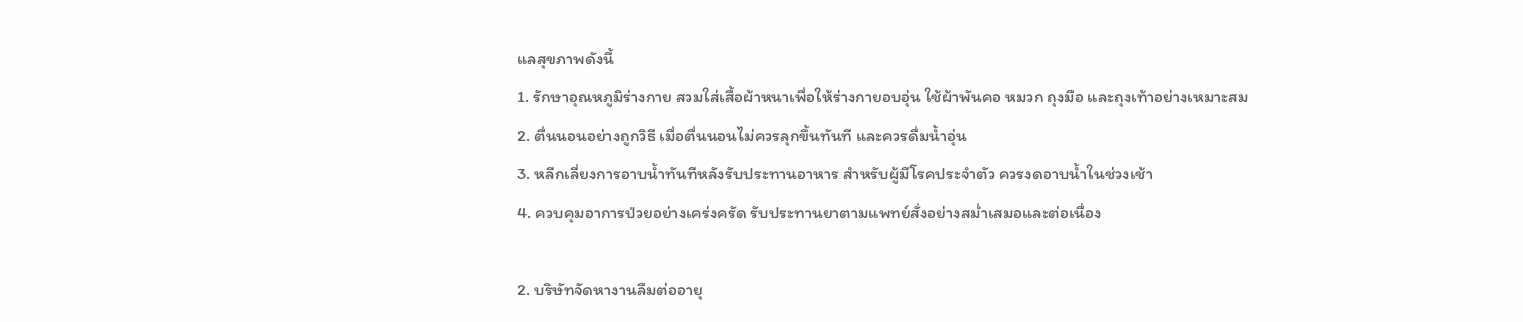แลสุขภาพดังนี้
1. รักษาอุณหภูมิร่างกาย สวมใส่เสื้อผ้าหนาเพื่อให้ร่างกายอบอุ่น ใช้ผ้าพันคอ หมวก ถุงมือ และถุงเท้าอย่างเหมาะสม
2. ตื่นนอนอย่างถูกวิธี เมื่อตื่นนอนไม่ควรลุกขึ้นทันที และควรดื่มน้ำอุ่น
3. หลีกเลี่ยงการอาบน้ำทันทีหลังรับประทานอาหาร สำหรับผู้มีโรคประจำตัว ควรงดอาบน้ำในช่วงเช้า
4. ควบคุมอาการป่วยอย่างเคร่งครัด รับประทานยาตามแพทย์สั่งอย่างสม่ำเสมอและต่อเนื่อง

2. บริษัทจัดหางานลืมต่ออายุ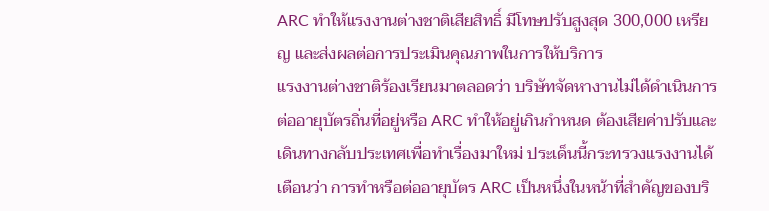ARC ทำให้แรงงานต่างชาติเสียสิทธิ์ มีโทษปรับสูงสุด 300,000 เหรียญ และส่งผลต่อการประเมินคุณภาพในการให้บริการ
แรงงานต่างชาติร้องเรียนมาตลอดว่า บริษัทจัดหางานไม่ได้ดำเนินการต่ออายุบัตรถิ่นที่อยู่หรือ ARC ทำให้อยู่เกินกำหนด ต้องเสียค่าปรับและเดินทางกลับประเทศเพื่อทำเรื่องมาใหม่ ประเด็นนี้กระทรวงแรงงานได้เตือนว่า การทำหรือต่ออายุบัตร ARC เป็นหนึ่งในหน้าที่สำคัญของบริ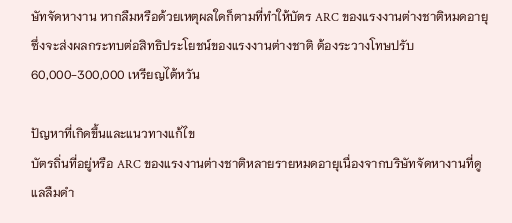ษัทจัดหางาน หากลืมหรือด้วยเหตุผลใดก็ตามที่ทำให้บัตร ARC ของแรงงานต่างชาติหมดอายุ ซึ่งจะส่งผลกระทบต่อสิทธิประโยชน์ของแรงงานต่างชาติ ต้องระวางโทษปรับ 60,000-300,000 เหรียญไต้หวัน

ปัญหาที่เกิดขึ้นและแนวทางแก้ไข
บัตรถิ่นที่อยู่หรือ ARC ของแรงงานต่างชาติหลายรายหมดอายุเนื่องจากบริษัทจัดหางานที่ดูแลลืมดำ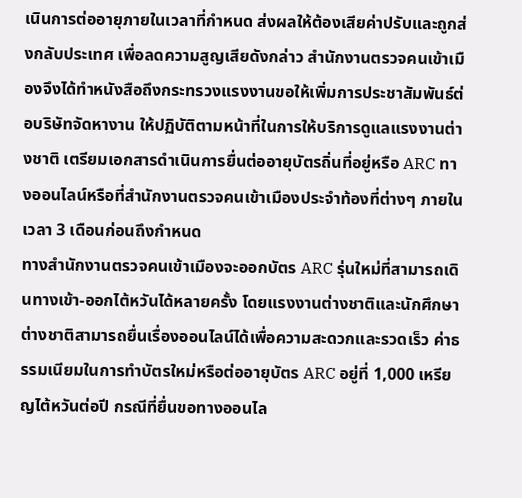เนินการต่ออายุภายในเวลาที่กำหนด ส่งผลให้ต้องเสียค่าปรับและถูกส่งกลับประเทศ เพื่อลดความสูญเสียดังกล่าว สำนักงานตรวจคนเข้าเมืองจึงได้ทำหนังสือถึงกระทรวงแรงงานขอให้เพิ่มการประชาสัมพันธ์ต่อบริษัทจัดหางาน ให้ปฏิบัติตามหน้าที่ในการให้บริการดูแลแรงงานต่างชาติ เตรียมเอกสารดำเนินการยื่นต่ออายุบัตรถิ่นที่อยู่หรือ ARC ทางออนไลน์หรือที่สำนักงานตรวจคนเข้าเมืองประจำท้องที่ต่างๆ ภายในเวลา 3 เดือนก่อนถึงกำหนด
ทางสำนักงานตรวจคนเข้าเมืองจะออกบัตร ARC รุ่นใหม่ที่สามารถเดินทางเข้า-ออกไต้หวันได้หลายครั้ง โดยแรงงานต่างชาติและนักศึกษาต่างชาติสามารถยื่นเรื่องออนไลน์ได้เพื่อความสะดวกและรวดเร็ว ค่าธรรมเนียมในการทำบัตรใหม่หรือต่ออายุบัตร ARC อยู่ที่ 1,000 เหรียญไต้หวันต่อปี กรณีที่ยื่นขอทางออนไล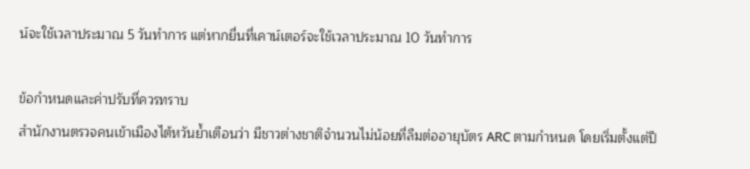น์จะใช้เวลาประมาณ 5 วันทำการ แต่หากยื่นที่เคาน์เตอร์จะใช้เวลาประมาณ 10 วันทำการ

ข้อกำหนดและค่าปรับที่ควรทราบ
สำนักงานตรวจคนเข้าเมืองไต้หวันย้ำเตือนว่า มีชาวต่างชาติจำนวนไม่น้อยที่ลืมต่ออายุบัตร ARC ตามกำหนด โดยเริ่มตั้งแต่ปี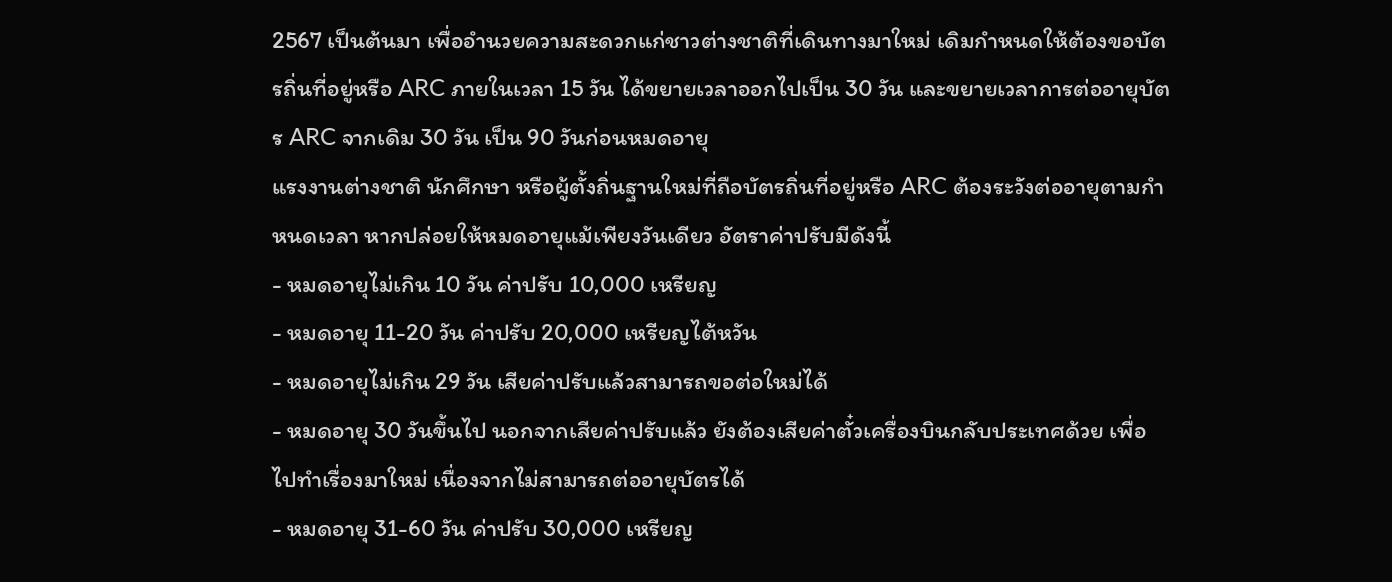2567 เป็นต้นมา เพื่ออำนวยความสะดวกแก่ชาวต่างชาติที่เดินทางมาใหม่ เดิมกำหนดให้ต้องขอบัตรถิ่นที่อยู่หรือ ARC ภายในเวลา 15 วัน ได้ขยายเวลาออกไปเป็น 30 วัน และขยายเวลาการต่ออายุบัตร ARC จากเดิม 30 วัน เป็น 90 วันก่อนหมดอายุ
แรงงานต่างชาติ นักศึกษา หรือผู้ตั้งถิ่นฐานใหม่ที่ถือบัตรถิ่นที่อยู่หรือ ARC ต้องระวังต่ออายุตามกำหนดเวลา หากปล่อยให้หมดอายุแม้เพียงวันเดียว อัตราค่าปรับมีดังนี้
- หมดอายุไม่เกิน 10 วัน ค่าปรับ 10,000 เหรียญ
- หมดอายุ 11-20 วัน ค่าปรับ 20,000 เหรียญไต้หวัน
- หมดอายุไม่เกิน 29 วัน เสียค่าปรับแล้วสามารถขอต่อใหม่ได้
- หมดอายุ 30 วันขึ้นไป นอกจากเสียค่าปรับแล้ว ยังต้องเสียค่าตั๋วเครื่องบินกลับประเทศด้วย เพื่อไปทำเรื่องมาใหม่ เนื่องจากไม่สามารถต่ออายุบัตรได้
- หมดอายุ 31-60 วัน ค่าปรับ 30,000 เหรียญ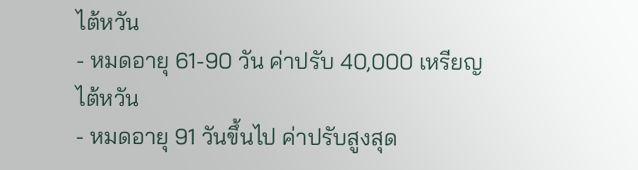ไต้หวัน
- หมดอายุ 61-90 วัน ค่าปรับ 40,000 เหรียญไต้หวัน
- หมดอายุ 91 วันขึ้นไป ค่าปรับสูงสุด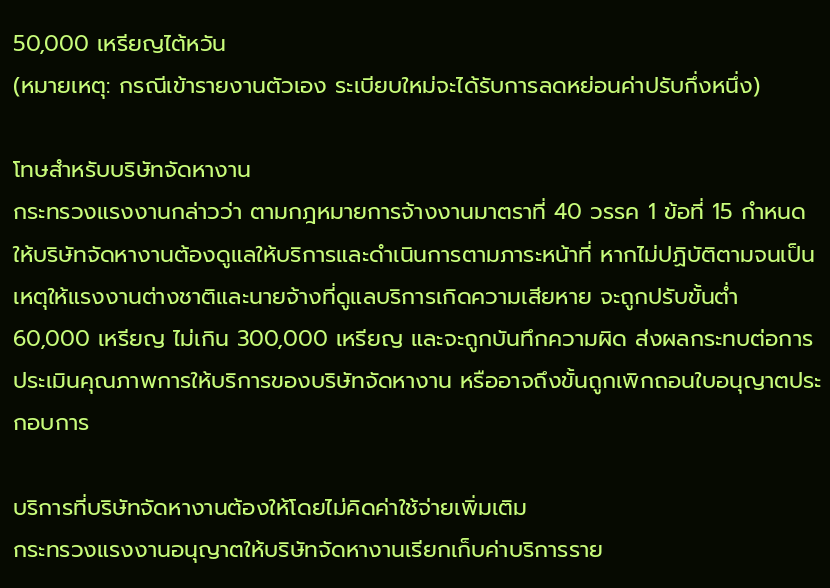50,000 เหรียญไต้หวัน
(หมายเหตุ: กรณีเข้ารายงานตัวเอง ระเบียบใหม่จะได้รับการลดหย่อนค่าปรับกึ่งหนึ่ง)

โทษสำหรับบริษัทจัดหางาน
กระทรวงแรงงานกล่าวว่า ตามกฎหมายการจ้างงานมาตราที่ 40 วรรค 1 ข้อที่ 15 กำหนดให้บริษัทจัดหางานต้องดูแลให้บริการและดำเนินการตามภาระหน้าที่ หากไม่ปฏิบัติตามจนเป็นเหตุให้แรงงานต่างชาติและนายจ้างที่ดูแลบริการเกิดความเสียหาย จะถูกปรับขั้นต่ำ 60,000 เหรียญ ไม่เกิน 300,000 เหรียญ และจะถูกบันทึกความผิด ส่งผลกระทบต่อการประเมินคุณภาพการให้บริการของบริษัทจัดหางาน หรืออาจถึงขั้นถูกเพิกถอนใบอนุญาตประกอบการ

บริการที่บริษัทจัดหางานต้องให้โดยไม่คิดค่าใช้จ่ายเพิ่มเติม
กระทรวงแรงงานอนุญาตให้บริษัทจัดหางานเรียกเก็บค่าบริการราย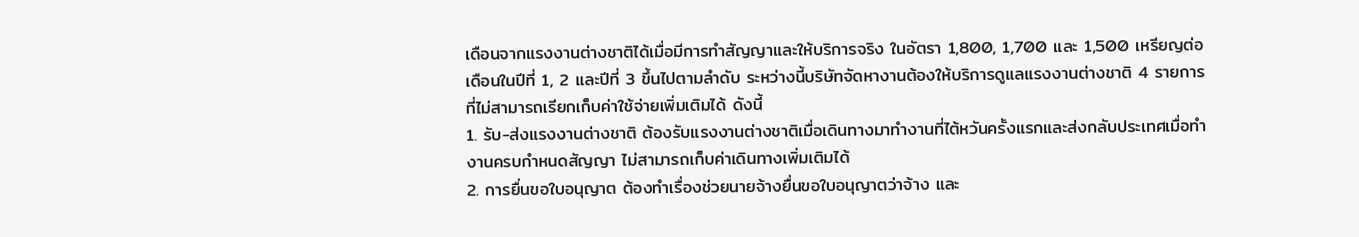เดือนจากแรงงานต่างชาติได้เมื่อมีการทำสัญญาและให้บริการจริง ในอัตรา 1,800, 1,700 และ 1,500 เหรียญต่อเดือนในปีที่ 1, 2 และปีที่ 3 ขึ้นไปตามลำดับ ระหว่างนี้บริษัทจัดหางานต้องให้บริการดูแลแรงงานต่างชาติ 4 รายการที่ไม่สามารถเรียกเก็บค่าใช้จ่ายเพิ่มเติมได้ ดังนี้
1. รับ-ส่งแรงงานต่างชาติ ต้องรับแรงงานต่างชาติเมื่อเดินทางมาทำงานที่ไต้หวันครั้งแรกและส่งกลับประเทศเมื่อทำงานครบกำหนดสัญญา ไม่สามารถเก็บค่าเดินทางเพิ่มเติมได้
2. การยื่นขอใบอนุญาต ต้องทำเรื่องช่วยนายจ้างยื่นขอใบอนุญาตว่าจ้าง และ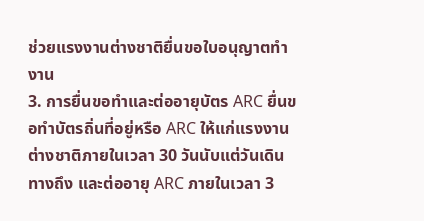ช่วยแรงงานต่างชาติยื่นขอใบอนุญาตทำงาน
3. การยื่นขอทำและต่ออายุบัตร ARC ยื่นขอทำบัตรถิ่นที่อยู่หรือ ARC ให้แก่แรงงานต่างชาติภายในเวลา 30 วันนับแต่วันเดินทางถึง และต่ออายุ ARC ภายในเวลา 3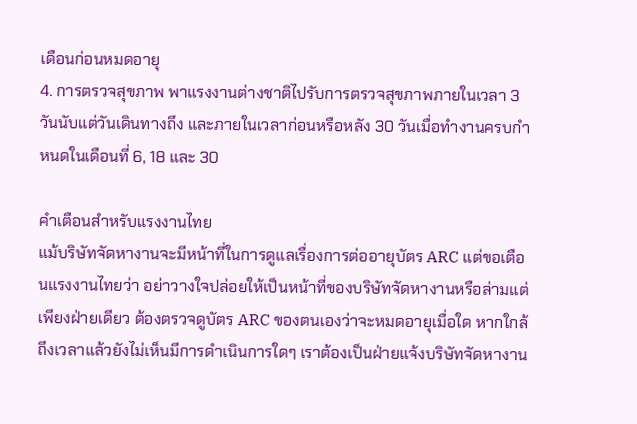เดือนก่อนหมดอายุ
4. การตรวจสุขภาพ พาแรงงานต่างชาติไปรับการตรวจสุขภาพภายในเวลา 3 วันนับแต่วันเดินทางถึง และภายในเวลาก่อนหรือหลัง 30 วันเมื่อทำงานครบกำหนดในเดือนที่ 6, 18 และ 30

คำเตือนสำหรับแรงงานไทย
แม้บริษัทจัดหางานจะมีหน้าที่ในการดูแลเรื่องการต่ออายุบัตร ARC แต่ขอเตือนแรงงานไทยว่า อย่าวางใจปล่อยให้เป็นหน้าที่ของบริษัทจัดหางานหรือล่ามแต่เพียงฝ่ายเดียว ต้องตรวจดูบัตร ARC ของตนเองว่าจะหมดอายุเมื่อใด หากใกล้ถึงเวลาแล้วยังไม่เห็นมีการดำเนินการใดๆ เราต้องเป็นฝ่ายแจ้งบริษัทจัดหางาน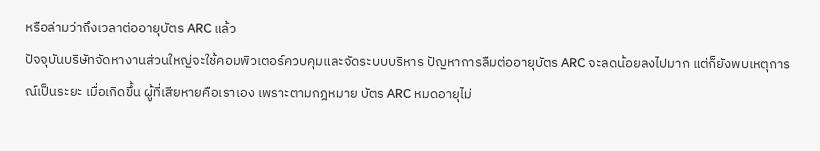หรือล่ามว่าถึงเวลาต่ออายุบัตร ARC แล้ว
ปัจจุบันบริษัทจัดหางานส่วนใหญ่จะใช้คอมพิวเตอร์ควบคุมและจัดระบบบริหาร ปัญหาการลืมต่ออายุบัตร ARC จะลดน้อยลงไปมาก แต่ก็ยังพบเหตุการณ์เป็นระยะ เมื่อเกิดขึ้น ผู้ที่เสียหายคือเราเอง เพราะตามกฎหมาย บัตร ARC หมดอายุไม่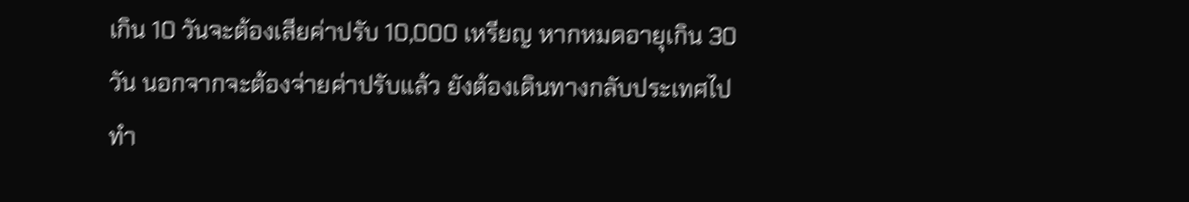เกิน 10 วันจะต้องเสียค่าปรับ 10,000 เหรียญ หากหมดอายุเกิน 30 วัน นอกจากจะต้องจ่ายค่าปรับแล้ว ยังต้องเดินทางกลับประเทศไปทำ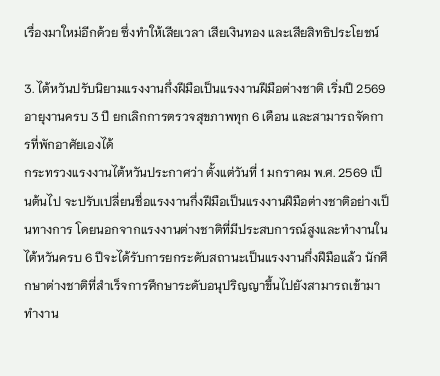เรื่องมาใหม่อีกด้วย ซึ่งทำให้เสียเวลา เสียเงินทอง และเสียสิทธิประโยชน์

3. ไต้หวันปรับนิยามแรงงานกึ่งฝีมือเป็นแรงงานฝีมือต่างชาติ เริ่มปี 2569 อายุงานครบ 3 ปี ยกเลิกการตรวจสุขภาพทุก 6 เดือน และสามารถจัดการที่พักอาศัยเองได้
กระทรวงแรงงานไต้หวันประกาศว่า ตั้งแต่วันที่ 1 มกราคม พ.ศ. 2569 เป็นต้นไป จะปรับเปลี่ยนชื่อแรงงานกึ่งฝีมือเป็นแรงงานฝีมือต่างชาติอย่างเป็นทางการ โดยนอกจากแรงงานต่างชาติที่มีประสบการณ์สูงและทำงานในไต้หวันครบ 6 ปีจะได้รับการยกระดับสถานะเป็นแรงงานกึ่งฝีมือแล้ว นักศึกษาต่างชาติที่สำเร็จการศึกษาระดับอนุปริญญาขึ้นไปยังสามารถเข้ามาทำงาน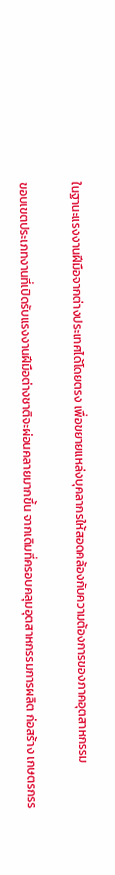ในฐานะแรงงานฝีมือจากต่างประเทศได้โดยตรง เพื่อขยายแหล่งบุคลากรให้สอดคล้องกับความต้องการของภาคอุตสาหกรรม

ขอบเขตประเภทงานที่เปิดรับแรงงานฝีมือต่างชาติจะผ่อนคลายมากขึ้น จากเดิมที่ครอบคลุมอุตสาหกรรมการผลิต ก่อสร้าง เกษตรกรร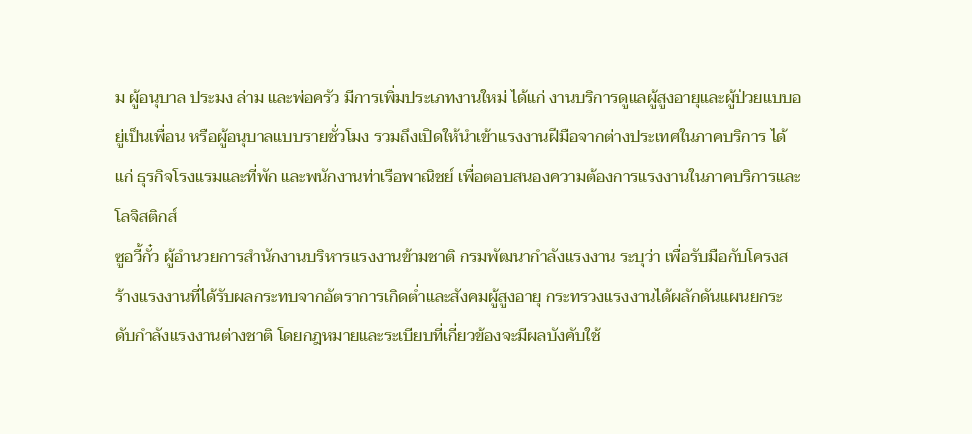ม ผู้อนุบาล ประมง ล่าม และพ่อครัว มีการเพิ่มประเภทงานใหม่ ได้แก่ งานบริการดูแลผู้สูงอายุและผู้ป่วยแบบอยู่เป็นเพื่อน หรือผู้อนุบาลแบบรายชั่วโมง รวมถึงเปิดให้นำเข้าแรงงานฝีมือจากต่างประเทศในภาคบริการ ได้แก่ ธุรกิจโรงแรมและที่พัก และพนักงานท่าเรือพาณิชย์ เพื่อตอบสนองความต้องการแรงงานในภาคบริการและโลจิสติกส์
ซูอวี้กั๋ว ผู้อำนวยการสำนักงานบริหารแรงงานข้ามชาติ กรมพัฒนากำลังแรงงาน ระบุว่า เพื่อรับมือกับโครงสร้างแรงงานที่ได้รับผลกระทบจากอัตราการเกิดต่ำและสังคมผู้สูงอายุ กระทรวงแรงงานได้ผลักดันแผนยกระดับกำลังแรงงานต่างชาติ โดยกฎหมายและระเบียบที่เกี่ยวข้องจะมีผลบังคับใช้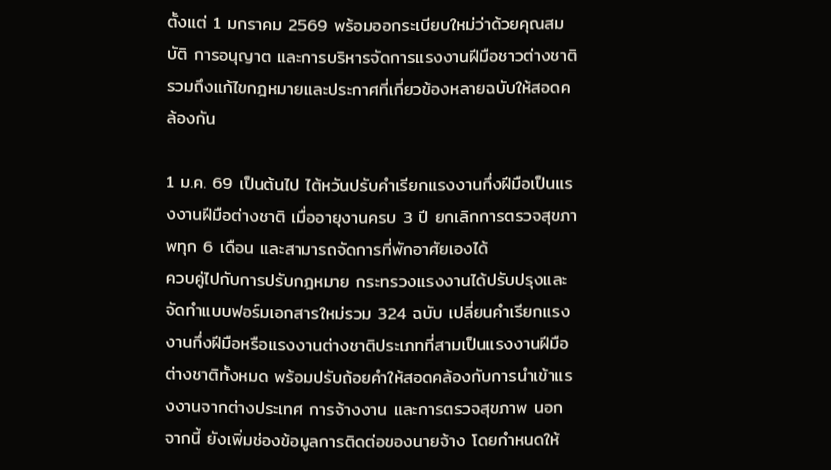ตั้งแต่ 1 มกราคม 2569 พร้อมออกระเบียบใหม่ว่าด้วยคุณสมบัติ การอนุญาต และการบริหารจัดการแรงงานฝีมือชาวต่างชาติ รวมถึงแก้ไขกฎหมายและประกาศที่เกี่ยวข้องหลายฉบับให้สอดคล้องกัน

1 ม.ค. 69 เป็นต้นไป ไต้หวันปรับคำเรียกแรงงานกึ่งฝีมือเป็นแรงงานฝีมือต่างชาติ เมื่ออายุงานครบ 3 ปี ยกเลิกการตรวจสุขภาพทุก 6 เดือน และสามารถจัดการที่พักอาศัยเองได้
ควบคู่ไปกับการปรับกฎหมาย กระทรวงแรงงานได้ปรับปรุงและจัดทำแบบฟอร์มเอกสารใหม่รวม 324 ฉบับ เปลี่ยนคำเรียกแรงงานกึ่งฝีมือหรือแรงงานต่างชาติประเภทที่สามเป็นแรงงานฝีมือต่างชาติทั้งหมด พร้อมปรับถ้อยคำให้สอดคล้องกับการนำเข้าแรงงานจากต่างประเทศ การจ้างงาน และการตรวจสุขภาพ นอกจากนี้ ยังเพิ่มช่องข้อมูลการติดต่อของนายจ้าง โดยกำหนดให้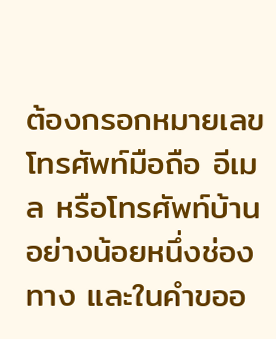ต้องกรอกหมายเลขโทรศัพท์มือถือ อีเมล หรือโทรศัพท์บ้านอย่างน้อยหนึ่งช่องทาง และในคำขออ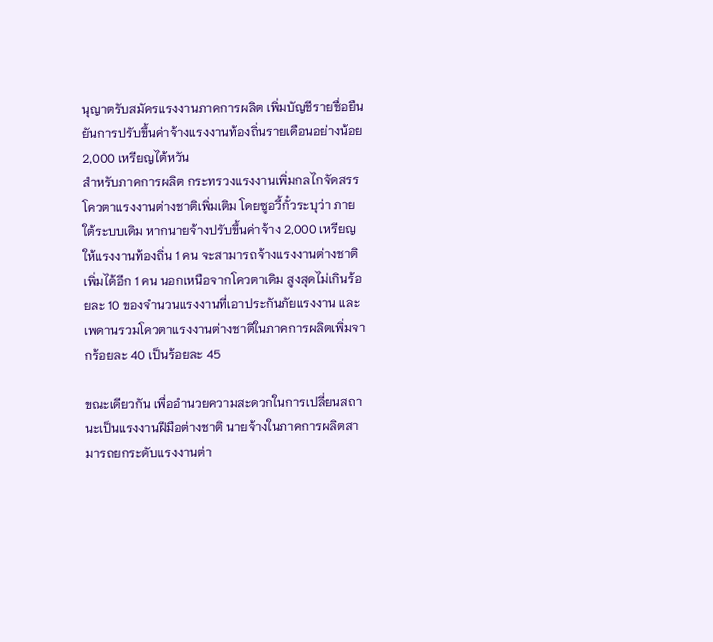นุญาตรับสมัครแรงงานภาคการผลิต เพิ่มบัญชีรายชื่อยืนยันการปรับขึ้นค่าจ้างแรงงานท้องถิ่นรายเดือนอย่างน้อย 2,000 เหรียญไต้หวัน
สำหรับภาคการผลิต กระทรวงแรงงานเพิ่มกลไกจัดสรรโควตาแรงงานต่างชาติเพิ่มเติม โดยซูอวี้กั๋วระบุว่า ภายใต้ระบบเดิม หากนายจ้างปรับขึ้นค่าจ้าง 2,000 เหรียญให้แรงงานท้องถิ่น 1 คน จะสามารถจ้างแรงงานต่างชาติเพิ่มได้อีก 1 คน นอกเหนือจากโควตาเดิม สูงสุดไม่เกินร้อยละ 10 ของจำนวนแรงงานที่เอาประกันภัยแรงงาน และเพดานรวมโควตาแรงงานต่างชาติในภาคการผลิตเพิ่มจากร้อยละ 40 เป็นร้อยละ 45

ขณะเดียวกัน เพื่ออำนวยความสะดวกในการเปลี่ยนสถานะเป็นแรงงานฝีมือต่างชาติ นายจ้างในภาคการผลิตสามารถยกระดับแรงงานต่า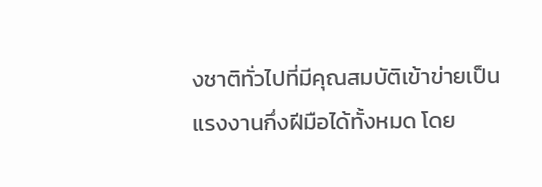งชาติทั่วไปที่มีคุณสมบัติเข้าข่ายเป็นแรงงานกึ่งฝีมือได้ทั้งหมด โดย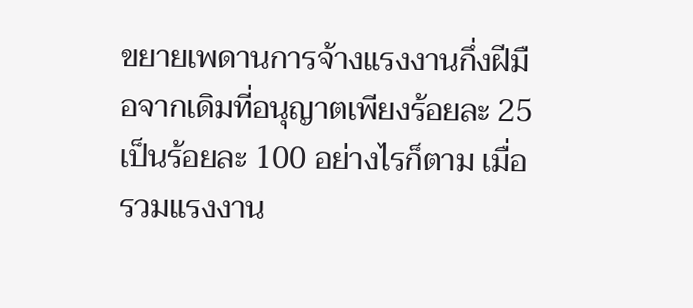ขยายเพดานการจ้างแรงงานกึ่งฝีมือจากเดิมที่อนุญาตเพียงร้อยละ 25 เป็นร้อยละ 100 อย่างไรก็ตาม เมื่อรวมแรงงาน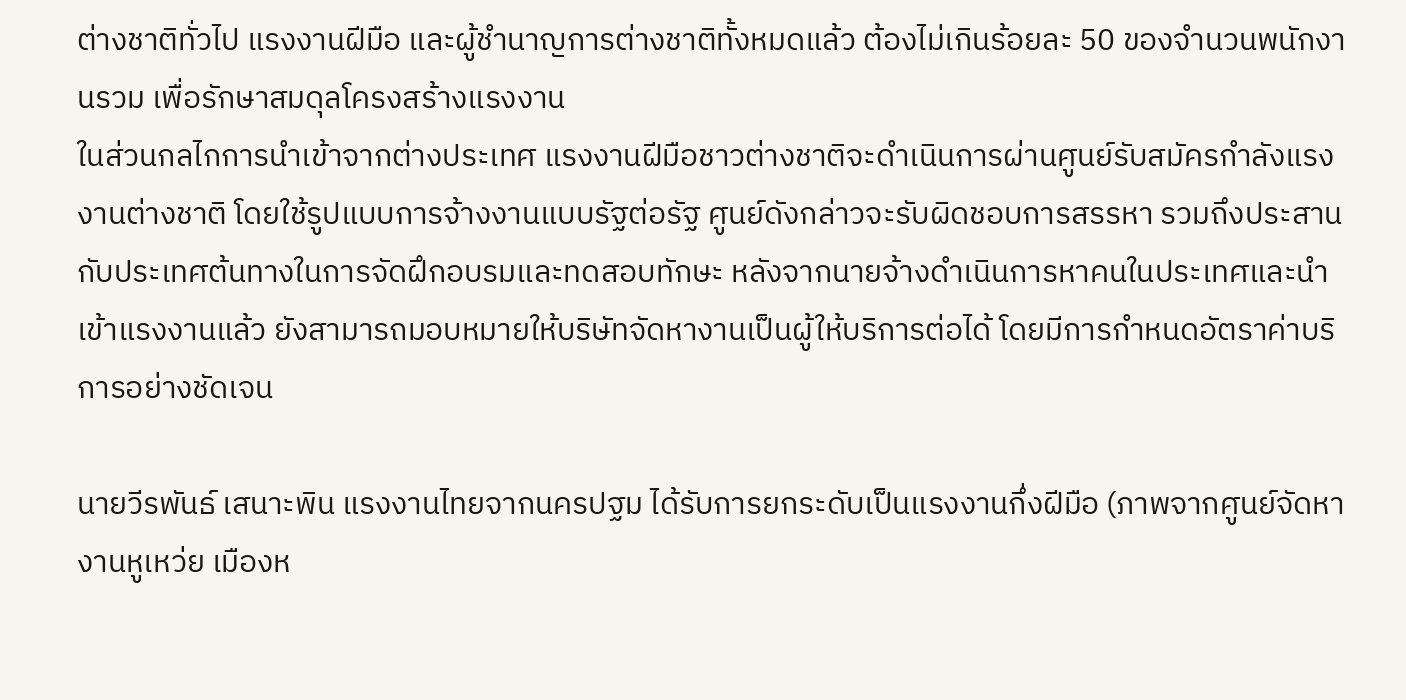ต่างชาติทั่วไป แรงงานฝีมือ และผู้ชำนาญการต่างชาติทั้งหมดแล้ว ต้องไม่เกินร้อยละ 50 ของจำนวนพนักงานรวม เพื่อรักษาสมดุลโครงสร้างแรงงาน
ในส่วนกลไกการนำเข้าจากต่างประเทศ แรงงานฝีมือชาวต่างชาติจะดำเนินการผ่านศูนย์รับสมัครกำลังแรงงานต่างชาติ โดยใช้รูปแบบการจ้างงานแบบรัฐต่อรัฐ ศูนย์ดังกล่าวจะรับผิดชอบการสรรหา รวมถึงประสานกับประเทศต้นทางในการจัดฝึกอบรมและทดสอบทักษะ หลังจากนายจ้างดำเนินการหาคนในประเทศและนำเข้าแรงงานแล้ว ยังสามารถมอบหมายให้บริษัทจัดหางานเป็นผู้ให้บริการต่อได้ โดยมีการกำหนดอัตราค่าบริการอย่างชัดเจน

นายวีรพันธ์ เสนาะพิน แรงงานไทยจากนครปฐม ได้รับการยกระดับเป็นแรงงานกึ่งฝีมือ (ภาพจากศูนย์จัดหางานหูเหว่ย เมืองห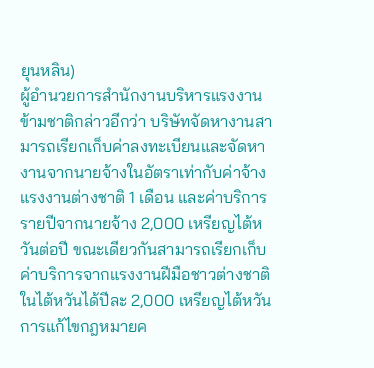ยุนหลิน)
ผู้อำนวยการสำนักงานบริหารแรงงานข้ามชาติกล่าวอีกว่า บริษัทจัดหางานสามารถเรียกเก็บค่าลงทะเบียนและจัดหางานจากนายจ้างในอัตราเท่ากับค่าจ้างแรงงานต่างชาติ 1 เดือน และค่าบริการรายปีจากนายจ้าง 2,000 เหรียญไต้หวันต่อปี ขณะเดียวกันสามารถเรียกเก็บค่าบริการจากแรงงานฝีมือชาวต่างชาติในไต้หวันได้ปีละ 2,000 เหรียญไต้หวัน
การแก้ไขกฎหมายค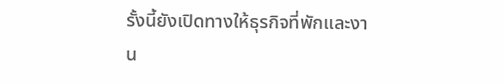รั้งนี้ยังเปิดทางให้ธุรกิจที่พักและงาน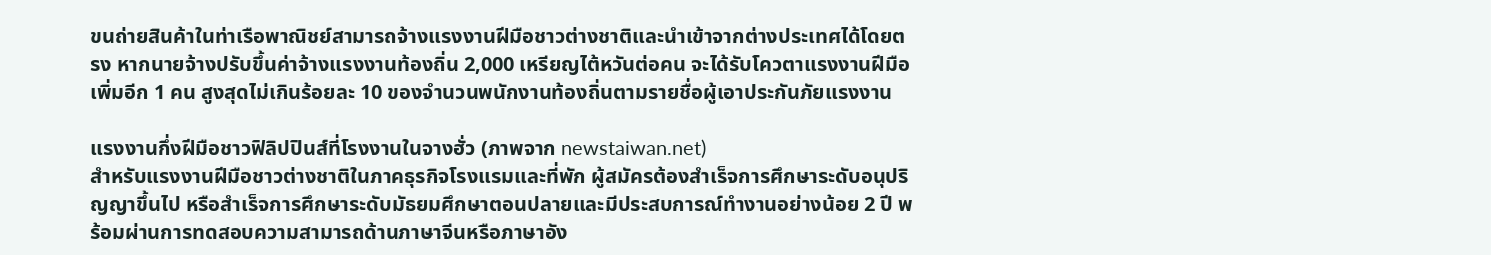ขนถ่ายสินค้าในท่าเรือพาณิชย์สามารถจ้างแรงงานฝีมือชาวต่างชาติและนำเข้าจากต่างประเทศได้โดยตรง หากนายจ้างปรับขึ้นค่าจ้างแรงงานท้องถิ่น 2,000 เหรียญไต้หวันต่อคน จะได้รับโควตาแรงงานฝีมือเพิ่มอีก 1 คน สูงสุดไม่เกินร้อยละ 10 ของจำนวนพนักงานท้องถิ่นตามรายชื่อผู้เอาประกันภัยแรงงาน

แรงงานกึ่งฝีมือชาวฟิลิปปินส์ที่โรงงานในจางฮั่ว (ภาพจาก newstaiwan.net)
สำหรับแรงงานฝีมือชาวต่างชาติในภาคธุรกิจโรงแรมและที่พัก ผู้สมัครต้องสำเร็จการศึกษาระดับอนุปริญญาขึ้นไป หรือสำเร็จการศึกษาระดับมัธยมศึกษาตอนปลายและมีประสบการณ์ทำงานอย่างน้อย 2 ปี พร้อมผ่านการทดสอบความสามารถด้านภาษาจีนหรือภาษาอัง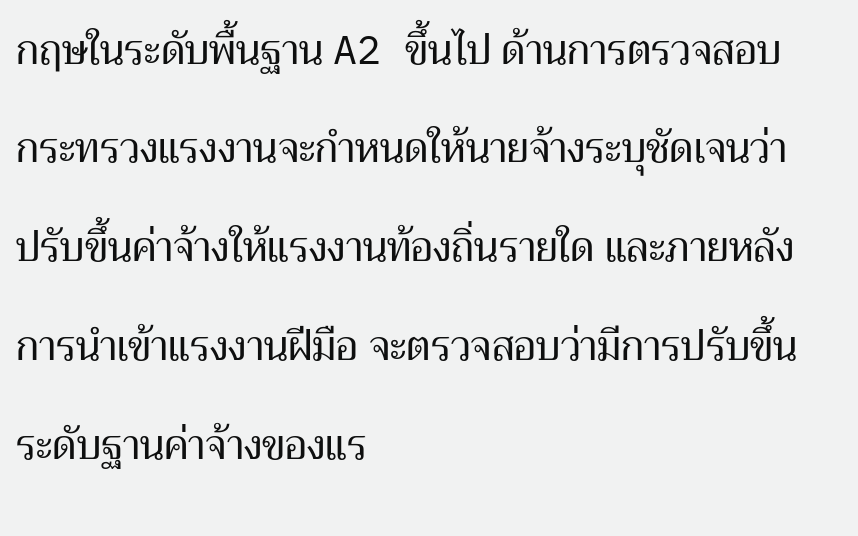กฤษในระดับพื้นฐาน A2 ขึ้นไป ด้านการตรวจสอบ กระทรวงแรงงานจะกำหนดให้นายจ้างระบุชัดเจนว่าปรับขึ้นค่าจ้างให้แรงงานท้องถิ่นรายใด และภายหลังการนำเข้าแรงงานฝีมือ จะตรวจสอบว่ามีการปรับขึ้นระดับฐานค่าจ้างของแร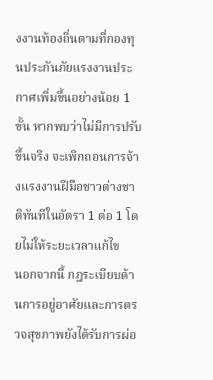งงานท้องถิ่นตามที่กองทุนประกันภัยแรงงานประกาศเพิ่มขึ้นอย่างน้อย 1 ขั้น หากพบว่าไม่มีการปรับขึ้นจริง จะเพิกถอนการจ้างแรงงานฝีมือชาวต่างชาติทันทีในอัตรา 1 ต่อ 1 โดยไม่ให้ระยะเวลาแก้ไข
นอกจากนี้ กฎระเบียบด้านการอยู่อาศัยและการตรวจสุขภาพยังได้รับการผ่อ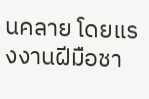นคลาย โดยแรงงานฝีมือชา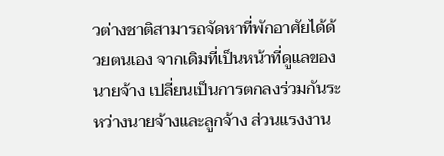วต่างชาติสามารถจัดหาที่พักอาศัยได้ด้วยตนเอง จากเดิมที่เป็นหน้าที่ดูแลของนายจ้าง เปลี่ยนเป็นการตกลงร่วมกันระหว่างนายจ้างและลูกจ้าง ส่วนแรงงาน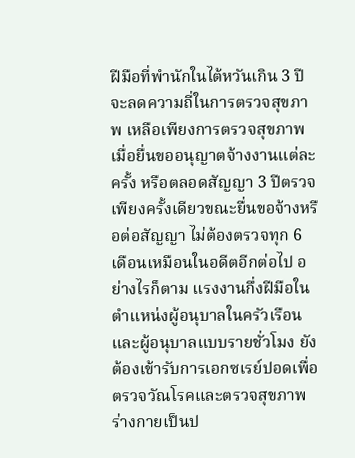ฝีมือที่พำนักในไต้หวันเกิน 3 ปี จะลดความถี่ในการตรวจสุขภาพ เหลือเพียงการตรวจสุขภาพเมื่อยื่นขออนุญาตจ้างงานแต่ละครั้ง หรือตลอดสัญญา 3 ปีตรวจเพียงครั้งเดียวขณะยื่นขอจ้างหรือต่อสัญญา ไม่ต้องตรวจทุก 6 เดือนเหมือนในอดีตอีกต่อไป อย่างไรก็ตาม แรงงานกึ่งฝีมือในตำแหน่งผู้อนุบาลในครัวเรือนและผู้อนุบาลแบบรายชั่วโมง ยังต้องเข้ารับการเอกซเรย์ปอดเพื่อตรวจวัณโรคและตรวจสุขภาพร่างกายเป็นป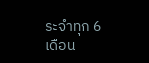ระจำทุก 6 เดือน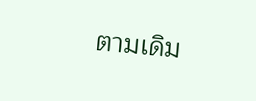ตามเดิม